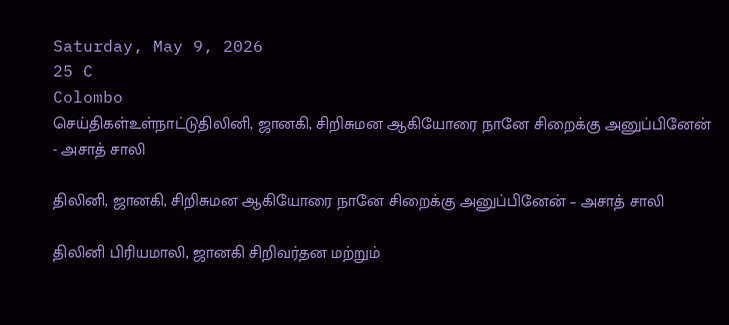Saturday, May 9, 2026
25 C
Colombo
செய்திகள்உள்நாட்டுதிலினி, ஜானகி, சிறிசுமன ஆகியோரை நானே சிறைக்கு அனுப்பினேன் - அசாத் சாலி

திலினி, ஜானகி, சிறிசுமன ஆகியோரை நானே சிறைக்கு அனுப்பினேன் – அசாத் சாலி

திலினி பிரியமாலி, ஜானகி சிறிவர்தன மற்றும்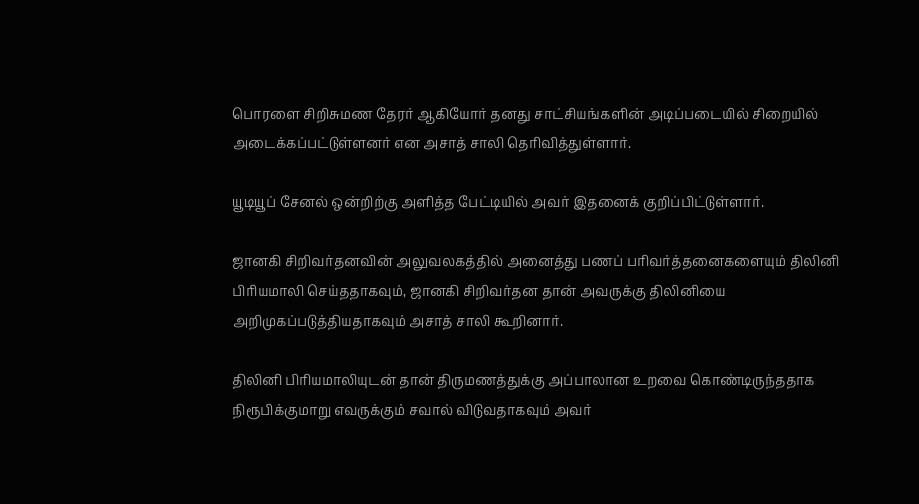பொரளை சிறிசுமண தேரர் ஆகியோர் தனது சாட்சியங்களின் அடிப்படையில் சிறையில் அடைக்கப்பட்டுள்ளனர் என அசாத் சாலி தெரிவித்துள்ளார்.

யூடியூப் சேனல் ஒன்றிற்கு அளித்த பேட்டியில் அவர் இதனைக் குறிப்பிட்டுள்ளார்.

ஜானகி சிறிவர்தனவின் அலுவலகத்தில் அனைத்து பணப் பரிவர்த்தனைகளையும் திலினி பிரியமாலி செய்ததாகவும், ஜானகி சிறிவர்தன தான் அவருக்கு திலினியை அறிமுகப்படுத்தியதாகவும் அசாத் சாலி கூறினார்.

திலினி பிரியமாலியுடன் தான் திருமணத்துக்கு அப்பாலான உறவை கொண்டிருந்ததாக நிரூபிக்குமாறு எவருக்கும் சவால் விடுவதாகவும் அவர்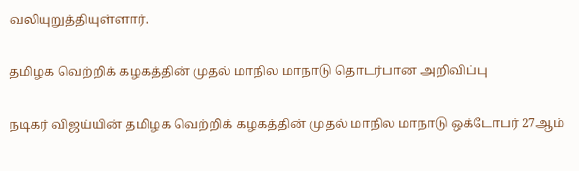வலியுறுத்தியுள்ளார்.

தமிழக வெற்றிக் கழகத்தின் முதல் மாநில மாநாடு தொடர்பான அறிவிப்பு

நடிகர் விஜய்யின் தமிழக வெற்றிக் கழகத்தின் முதல் மாநில மாநாடு ஒக்டோபர் 27ஆம்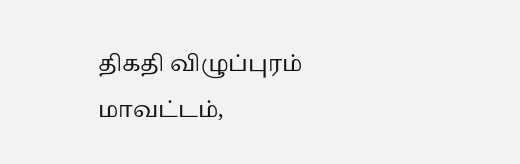திகதி விழுப்புரம் மாவட்டம்,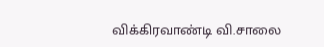விக்கிரவாண்டி வி.சாலை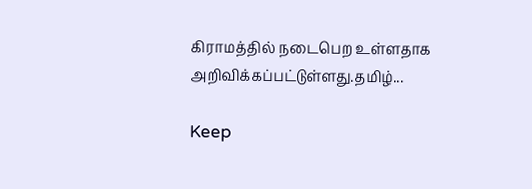கிராமத்தில் நடைபெற உள்ளதாக அறிவிக்கப்பட்டுள்ளது.தமிழ்...

Keep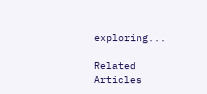exploring...

Related Articles